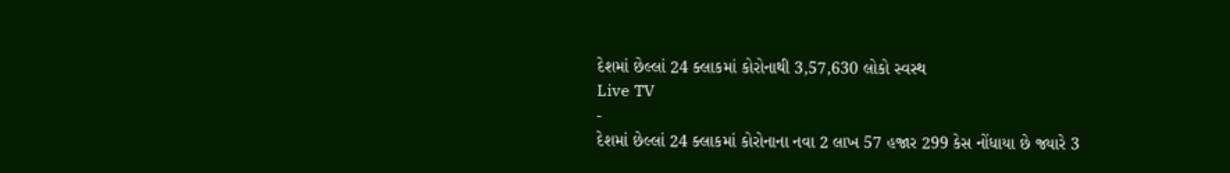દેશમાં છેલ્લાં 24 ક્લાકમાં કોરોનાથી 3,57,630 લોકો સ્વસ્થ
Live TV
-
દેશમાં છેલ્લાં 24 ક્લાકમાં કોરોનાના નવા 2 લાખ 57 હજાર 299 કેસ નોંધાયા છે જ્યારે 3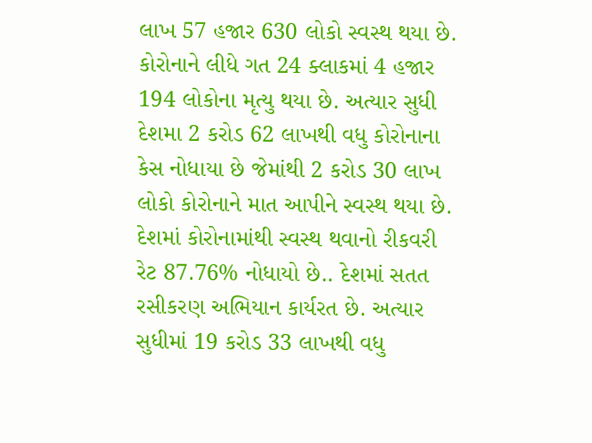લાખ 57 હજાર 630 લોકો સ્વસ્થ થયા છે. કોરોનાને લીધે ગત 24 ક્લાકમાં 4 હજાર 194 લોકોના મૃત્યુ થયા છે. અત્યાર સુધી દેશમા 2 કરોડ 62 લાખથી વધુ કોરોનાના કેસ નોધાયા છે જેમાંથી 2 કરોડ 30 લાખ લોકો કોરોનાને માત આપીને સ્વસ્થ થયા છે. દેશમાં કોરોનામાંથી સ્વસ્થ થવાનો રીકવરી રેટ 87.76% નોધાયો છે.. દેશમાં સતત રસીકરણ અભિયાન કાર્યરત છે. અત્યાર સુધીમાં 19 કરોડ 33 લાખથી વધુ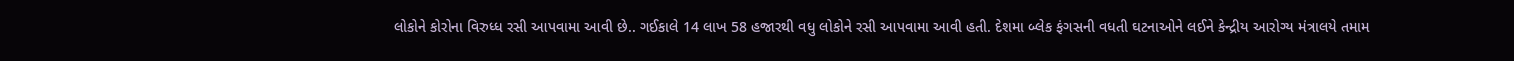લોકોને કોરોના વિરુધ્ધ રસી આપવામા આવી છે.. ગઈકાલે 14 લાખ 58 હજારથી વધુ લોકોને રસી આપવામા આવી હતી. દેશમા બ્લેક ફંગસની વધતી ઘટનાઓને લઈને કેન્દ્રીય આરોગ્ય મંત્રાલયે તમામ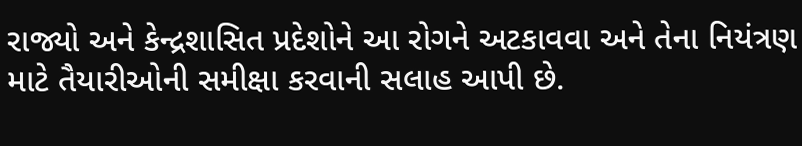રાજ્યો અને કેન્દ્રશાસિત પ્રદેશોને આ રોગને અટકાવવા અને તેના નિયંત્રણ માટે તૈયારીઓની સમીક્ષા કરવાની સલાહ આપી છે.